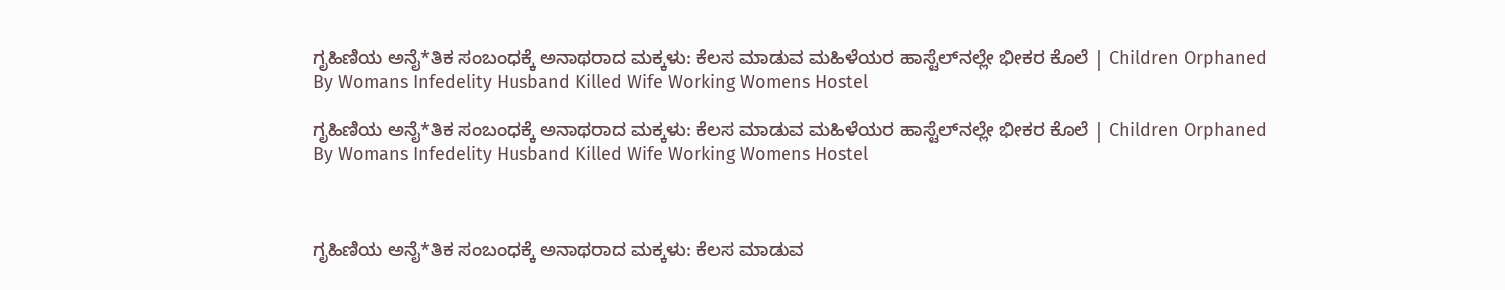ಗೃಹಿಣಿಯ ಅನೈ*ತಿಕ ಸಂಬಂಧಕ್ಕೆ ಅನಾಥರಾದ ಮಕ್ಕಳು: ಕೆಲಸ ಮಾಡುವ ಮಹಿಳೆಯರ ಹಾಸ್ಟೆಲ್‌ನಲ್ಲೇ ಭೀಕರ ಕೊಲೆ | Children Orphaned By Womans Infedelity Husband Killed Wife Working Womens Hostel

ಗೃಹಿಣಿಯ ಅನೈ*ತಿಕ ಸಂಬಂಧಕ್ಕೆ ಅನಾಥರಾದ ಮಕ್ಕಳು: ಕೆಲಸ ಮಾಡುವ ಮಹಿಳೆಯರ ಹಾಸ್ಟೆಲ್‌ನಲ್ಲೇ ಭೀಕರ ಕೊಲೆ | Children Orphaned By Womans Infedelity Husband Killed Wife Working Womens Hostel



ಗೃಹಿಣಿಯ ಅನೈ*ತಿಕ ಸಂಬಂಧಕ್ಕೆ ಅನಾಥರಾದ ಮಕ್ಕಳು: ಕೆಲಸ ಮಾಡುವ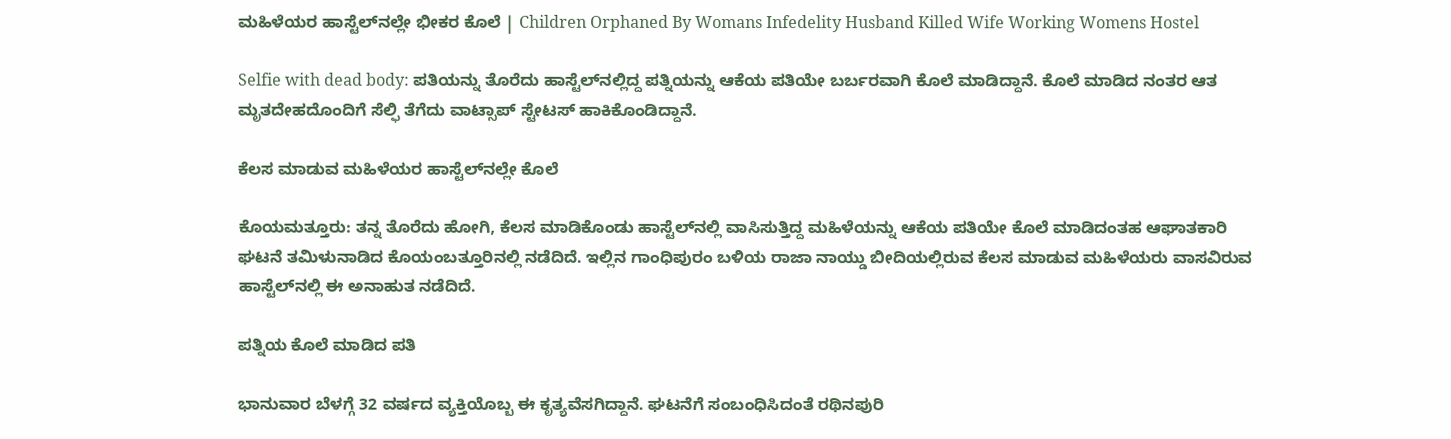ಮಹಿಳೆಯರ ಹಾಸ್ಟೆಲ್‌ನಲ್ಲೇ ಭೀಕರ ಕೊಲೆ | Children Orphaned By Womans Infedelity Husband Killed Wife Working Womens Hostel

Selfie with dead body: ಪತಿಯನ್ನು ತೊರೆದು ಹಾಸ್ಟೆಲ್‌ನಲ್ಲಿದ್ದ ಪತ್ನಿಯನ್ನು ಆಕೆಯ ಪತಿಯೇ ಬರ್ಬರವಾಗಿ ಕೊಲೆ ಮಾಡಿದ್ದಾನೆ. ಕೊಲೆ ಮಾಡಿದ ನಂತರ ಆತ ಮೃತದೇಹದೊಂದಿಗೆ ಸೆಲ್ಫಿ ತೆಗೆದು ವಾಟ್ಸಾಪ್ ಸ್ಟೇಟಸ್ ಹಾಕಿಕೊಂಡಿದ್ದಾನೆ.

ಕೆಲಸ ಮಾಡುವ ಮಹಿಳೆಯರ ಹಾಸ್ಟೆಲ್‌ನಲ್ಲೇ ಕೊಲೆ

ಕೊಯಮತ್ತೂರು: ತನ್ನ ತೊರೆದು ಹೋಗಿ, ಕೆಲಸ ಮಾಡಿಕೊಂಡು ಹಾಸ್ಟೆಲ್‌ನಲ್ಲಿ ವಾಸಿಸುತ್ತಿದ್ದ ಮಹಿಳೆಯನ್ನು ಆಕೆಯ ಪತಿಯೇ ಕೊಲೆ ಮಾಡಿದಂತಹ ಆಘಾತಕಾರಿ ಘಟನೆ ತಮಿಳುನಾಡಿದ ಕೊಯಂಬತ್ತೂರಿನಲ್ಲಿ ನಡೆದಿದೆ. ಇಲ್ಲಿನ ಗಾಂಧಿಪುರಂ ಬಳಿಯ ರಾಜಾ ನಾಯ್ಡು ಬೀದಿಯಲ್ಲಿರುವ ಕೆಲಸ ಮಾಡುವ ಮಹಿಳೆಯರು ವಾಸವಿರುವ ಹಾಸ್ಟೆಲ್‌ನಲ್ಲಿ ಈ ಅನಾಹುತ ನಡೆದಿದೆ.

ಪತ್ನಿಯ ಕೊಲೆ ಮಾಡಿದ ಪತಿ

ಭಾನುವಾರ ಬೆಳಗ್ಗೆ 32 ವರ್ಷದ ವ್ಯಕ್ತಿಯೊಬ್ಬ ಈ ಕೃತ್ಯವೆಸಗಿದ್ದಾನೆ. ಘಟನೆಗೆ ಸಂಬಂಧಿಸಿದಂತೆ ರಥಿನಪುರಿ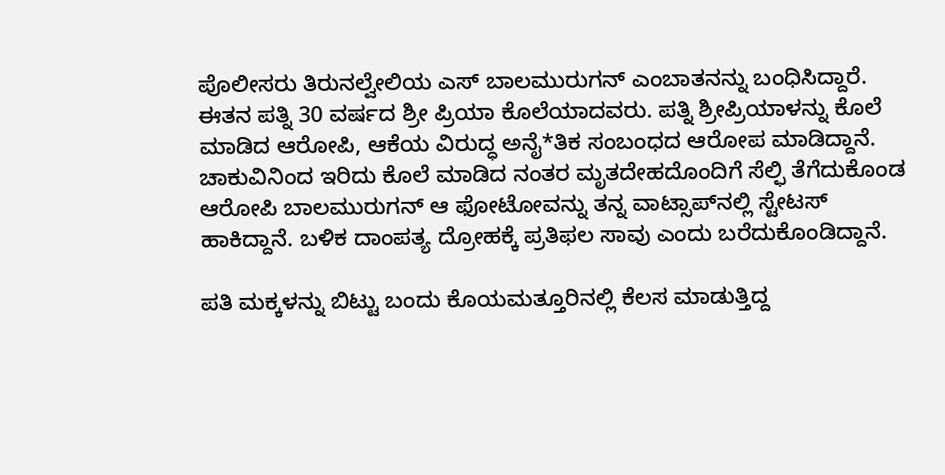ಪೊಲೀಸರು ತಿರುನಲ್ವೇಲಿಯ ಎಸ್ ಬಾಲಮುರುಗನ್ ಎಂಬಾತನನ್ನು ಬಂಧಿಸಿದ್ದಾರೆ. ಈತನ ಪತ್ನಿ 30 ವರ್ಷದ ಶ್ರೀ ಪ್ರಿಯಾ ಕೊಲೆಯಾದವರು. ಪತ್ನಿ ಶ್ರೀಪ್ರಿಯಾಳನ್ನು ಕೊಲೆ ಮಾಡಿದ ಆರೋಪಿ, ಆಕೆಯ ವಿರುದ್ಧ ಅನೈ*ತಿಕ ಸಂಬಂಧದ ಆರೋಪ ಮಾಡಿದ್ದಾನೆ. ಚಾಕುವಿನಿಂದ ಇರಿದು ಕೊಲೆ ಮಾಡಿದ ನಂತರ ಮೃತದೇಹದೊಂದಿಗೆ ಸೆಲ್ಫಿ ತೆಗೆದುಕೊಂಡ ಆರೋಪಿ ಬಾಲಮುರುಗನ್ ಆ ಫೋಟೋವನ್ನು ತನ್ನ ವಾಟ್ಸಾಪ್‌ನಲ್ಲಿ ಸ್ಟೇಟಸ್ ಹಾಕಿದ್ದಾನೆ. ಬಳಿಕ ದಾಂಪತ್ಯ ದ್ರೋಹಕ್ಕೆ ಪ್ರತಿಫಲ ಸಾವು ಎಂದು ಬರೆದುಕೊಂಡಿದ್ದಾನೆ.

ಪತಿ ಮಕ್ಕಳನ್ನು ಬಿಟ್ಟು ಬಂದು ಕೊಯಮತ್ತೂರಿನಲ್ಲಿ ಕೆಲಸ ಮಾಡುತ್ತಿದ್ದ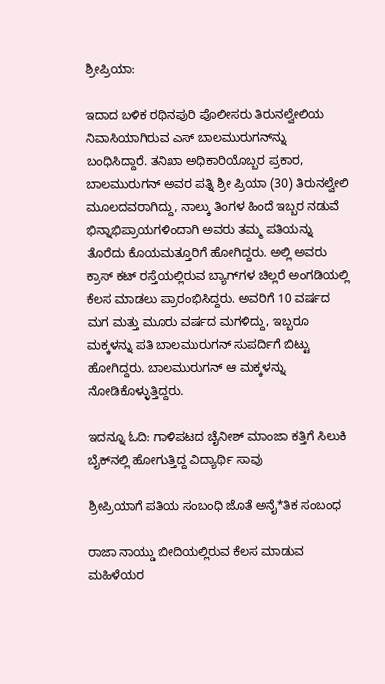ಶ್ರೀಪ್ರಿಯಾ:

ಇದಾದ ಬಳಿಕ ರಥಿನಪುರಿ ಪೊಲೀಸರು ತಿರುನಲ್ವೇಲಿಯ ನಿವಾಸಿಯಾಗಿರುವ ಎಸ್ ಬಾಲಮುರುಗನ್‌ನ್ನು ಬಂಧಿಸಿದ್ದಾರೆ. ತನಿಖಾ ಅಧಿಕಾರಿಯೊಬ್ಬರ ಪ್ರಕಾರ, ಬಾಲಮುರುಗನ್ ಅವರ ಪತ್ನಿ ಶ್ರೀ ಪ್ರಿಯಾ (30) ತಿರುನಲ್ವೇಲಿ ಮೂಲದವರಾಗಿದ್ದು, ನಾಲ್ಕು ತಿಂಗಳ ಹಿಂದೆ ಇಬ್ಬರ ನಡುವೆ ಭಿನ್ನಾಭಿಪ್ರಾಯಗಳಿಂದಾಗಿ ಅವರು ತಮ್ಮ ಪತಿಯನ್ನು ತೊರೆದು ಕೊಯಮತ್ತೂರಿಗೆ ಹೋಗಿದ್ದರು. ಅಲ್ಲಿ ಅವರು ಕ್ರಾಸ್ ಕಟ್ ರಸ್ತೆಯಲ್ಲಿರುವ ಬ್ಯಾಗ್‌ಗಳ ಚಿಲ್ಲರೆ ಅಂಗಡಿಯಲ್ಲಿ ಕೆಲಸ ಮಾಡಲು ಪ್ರಾರಂಭಿಸಿದ್ದರು. ಅವರಿಗೆ 10 ವರ್ಷದ ಮಗ ಮತ್ತು ಮೂರು ವರ್ಷದ ಮಗಳಿದ್ದು, ಇಬ್ಬರೂ ಮಕ್ಕಳನ್ನು ಪತಿ ಬಾಲಮುರುಗನ್ ಸುಪರ್ದಿಗೆ ಬಿಟ್ಟು ಹೋಗಿದ್ದರು. ಬಾಲಮುರುಗನ್ ಆ ಮಕ್ಕಳನ್ನು ನೋಡಿಕೊಳ್ಳುತ್ತಿದ್ದರು.

ಇದನ್ನೂ ಓದಿ: ಗಾಳಿಪಟದ ಚೈನೀಶ್ ಮಾಂಜಾ ಕತ್ತಿಗೆ ಸಿಲುಕಿ ಬೈಕ್‌ನಲ್ಲಿ ಹೋಗುತ್ತಿದ್ದ ವಿದ್ಯಾರ್ಥಿ ಸಾವು

ಶ್ರೀಪ್ರಿಯಾಗೆ ಪತಿಯ ಸಂಬಂಧಿ ಜೊತೆ ಅನೈ*ತಿಕ ಸಂಬಂಧ

ರಾಜಾ ನಾಯ್ಡು ಬೀದಿಯಲ್ಲಿರುವ ಕೆಲಸ ಮಾಡುವ ಮಹಿಳೆಯರ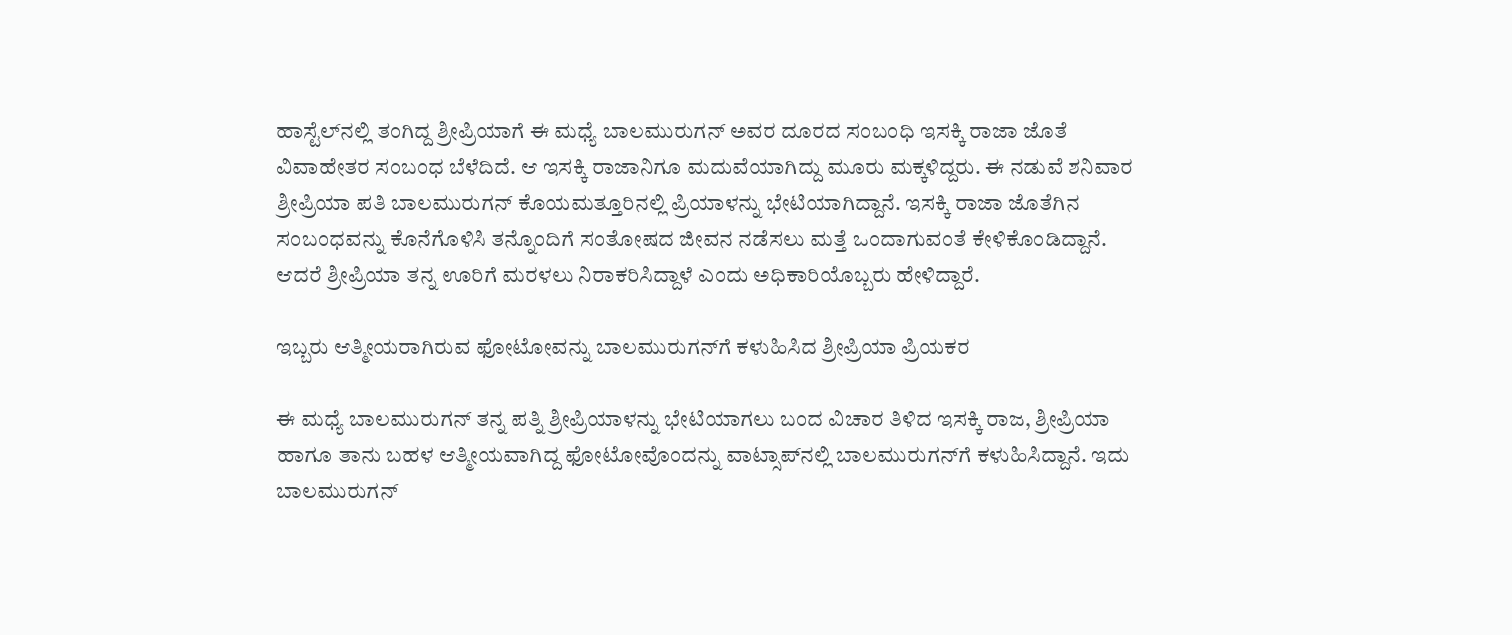ಹಾಸ್ಟೆಲ್‌ನಲ್ಲಿ ತಂಗಿದ್ದ ಶ್ರೀಪ್ರಿಯಾಗೆ ಈ ಮಧ್ಯೆ ಬಾಲಮುರುಗನ್ ಅವರ ದೂರದ ಸಂಬಂಧಿ ಇಸಕ್ಕಿ ರಾಜಾ ಜೊತೆ ವಿವಾಹೇತರ ಸಂಬಂಧ ಬೆಳೆದಿದೆ. ಆ ಇಸಕ್ಕಿ ರಾಜಾನಿಗೂ ಮದುವೆಯಾಗಿದ್ದು ಮೂರು ಮಕ್ಕಳಿದ್ದರು. ಈ ನಡುವೆ ಶನಿವಾರ ಶ್ರೀಪ್ರಿಯಾ ಪತಿ ಬಾಲಮುರುಗನ್ ಕೊಯಮತ್ತೂರಿನಲ್ಲಿ ಪ್ರಿಯಾಳನ್ನು ಭೇಟಿಯಾಗಿದ್ದಾನೆ. ಇಸಕ್ಕಿ ರಾಜಾ ಜೊತೆಗಿನ ಸಂಬಂಧವನ್ನು ಕೊನೆಗೊಳಿಸಿ ತನ್ನೊಂದಿಗೆ ಸಂತೋಷದ ಜೀವನ ನಡೆಸಲು ಮತ್ತೆ ಒಂದಾಗುವಂತೆ ಕೇಳಿಕೊಂಡಿದ್ದಾನೆ. ಆದರೆ ಶ್ರೀಪ್ರಿಯಾ ತನ್ನ ಊರಿಗೆ ಮರಳಲು ನಿರಾಕರಿಸಿದ್ದಾಳೆ ಎಂದು ಅಧಿಕಾರಿಯೊಬ್ಬರು ಹೇಳಿದ್ದಾರೆ.

ಇಬ್ಬರು ಆತ್ಮೀಯರಾಗಿರುವ ಫೋಟೋವನ್ನು ಬಾಲಮುರುಗನ್‌ಗೆ ಕಳುಹಿಸಿದ ಶ್ರೀಪ್ರಿಯಾ ಪ್ರಿಯಕರ

ಈ ಮಧ್ಯೆ ಬಾಲಮುರುಗನ್ ತನ್ನ ಪತ್ನಿ ಶ್ರೀಪ್ರಿಯಾಳನ್ನು ಭೇಟಿಯಾಗಲು ಬಂದ ವಿಚಾರ ತಿಳಿದ ಇಸಕ್ಕಿ ರಾಜ, ಶ್ರೀಪ್ರಿಯಾ ಹಾಗೂ ತಾನು ಬಹಳ ಆತ್ಮೀಯವಾಗಿದ್ದ ಫೋಟೋವೊಂದನ್ನು ವಾಟ್ಸಾಪ್‌ನಲ್ಲಿ ಬಾಲಮುರುಗನ್‌ಗೆ ಕಳುಹಿಸಿದ್ದಾನೆ. ಇದು ಬಾಲಮುರುಗನ್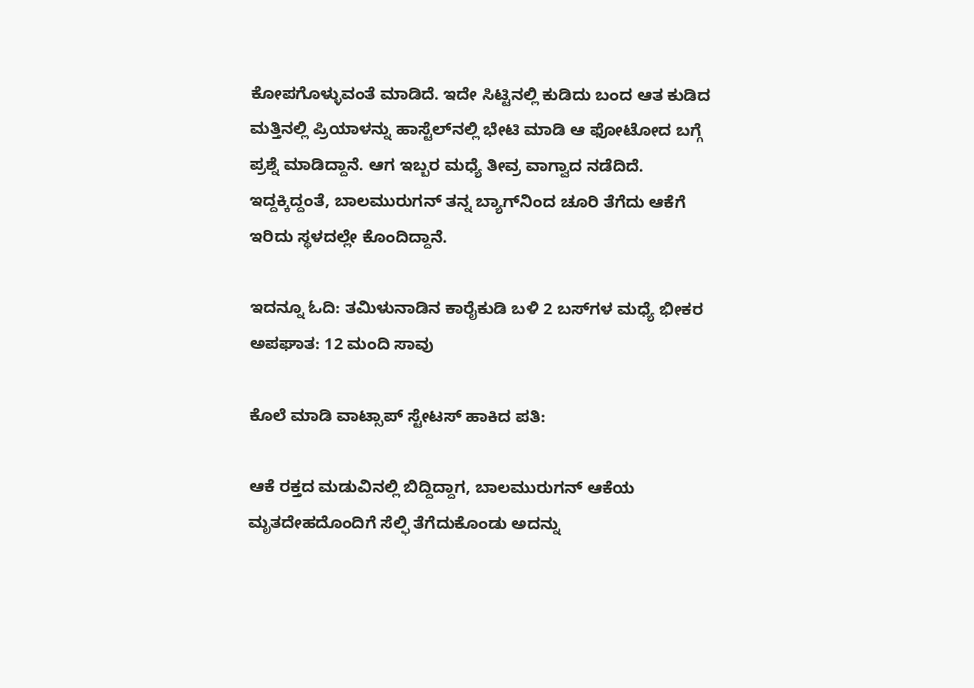ಕೋಪಗೊಳ್ಳುವಂತೆ ಮಾಡಿದೆ. ಇದೇ ಸಿಟ್ಟಿನಲ್ಲಿ ಕುಡಿದು ಬಂದ ಆತ ಕುಡಿದ ಮತ್ತಿನಲ್ಲಿ ಪ್ರಿಯಾಳನ್ನು ಹಾಸ್ಟೆಲ್‌ನಲ್ಲಿ ಭೇಟಿ ಮಾಡಿ ಆ ಫೋಟೋದ ಬಗ್ಗೆ ಪ್ರಶ್ನೆ ಮಾಡಿದ್ದಾನೆ. ಆಗ ಇಬ್ಬರ ಮಧ್ಯೆ ತೀವ್ರ ವಾಗ್ವಾದ ನಡೆದಿದೆ. ಇದ್ದಕ್ಕಿದ್ದಂತೆ, ಬಾಲಮುರುಗನ್ ತನ್ನ ಬ್ಯಾಗ್‌ನಿಂದ ಚೂರಿ ತೆಗೆದು ಆಕೆಗೆ ಇರಿದು ಸ್ಥಳದಲ್ಲೇ ಕೊಂದಿದ್ದಾನೆ.

ಇದನ್ನೂ ಓದಿ: ತಮಿಳುನಾಡಿನ ಕಾರೈಕುಡಿ ಬಳಿ 2 ಬಸ್‌ಗಳ ಮಧ್ಯೆ ಭೀಕರ ಅಪಘಾತ: 12 ಮಂದಿ ಸಾವು

ಕೊಲೆ ಮಾಡಿ ವಾಟ್ಸಾಪ್ ಸ್ಟೇಟಸ್ ಹಾಕಿದ ಪತಿ:

ಆಕೆ ರಕ್ತದ ಮಡುವಿನಲ್ಲಿ ಬಿದ್ದಿದ್ದಾಗ, ಬಾಲಮುರುಗನ್ ಆಕೆಯ ಮೃತದೇಹದೊಂದಿಗೆ ಸೆಲ್ಫಿ ತೆಗೆದುಕೊಂಡು ಅದನ್ನು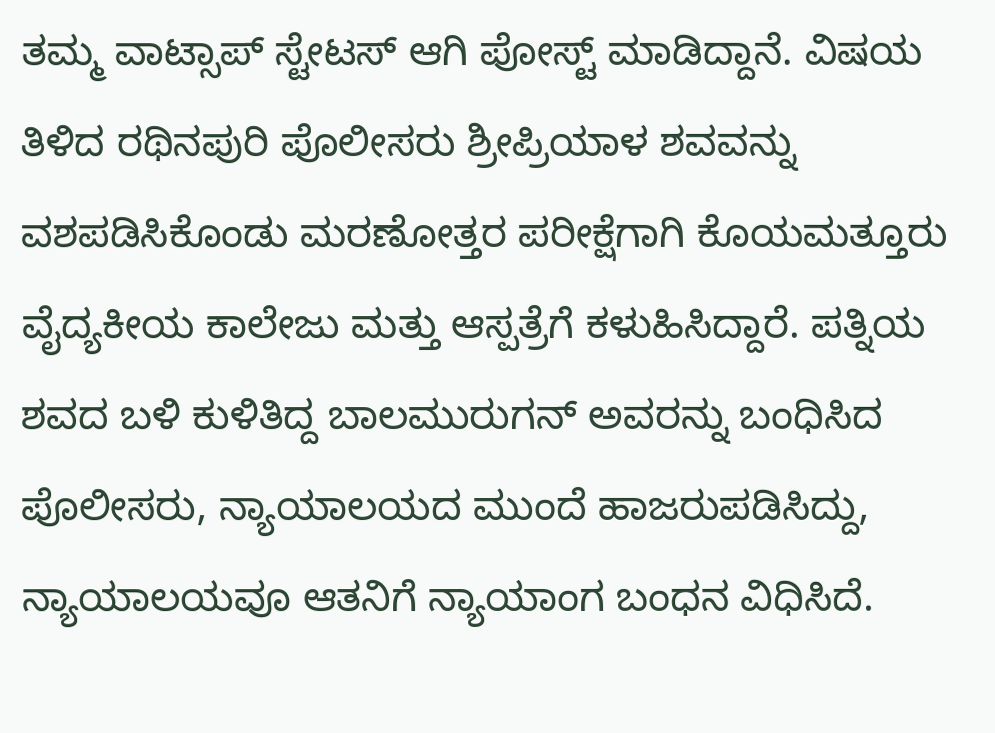ತಮ್ಮ ವಾಟ್ಸಾಪ್ ಸ್ಟೇಟಸ್ ಆಗಿ ಪೋಸ್ಟ್ ಮಾಡಿದ್ದಾನೆ. ವಿಷಯ ತಿಳಿದ ರಥಿನಪುರಿ ಪೊಲೀಸರು ಶ್ರೀಪ್ರಿಯಾಳ ಶವವನ್ನು ವಶಪಡಿಸಿಕೊಂಡು ಮರಣೋತ್ತರ ಪರೀಕ್ಷೆಗಾಗಿ ಕೊಯಮತ್ತೂರು ವೈದ್ಯಕೀಯ ಕಾಲೇಜು ಮತ್ತು ಆಸ್ಪತ್ರೆಗೆ ಕಳುಹಿಸಿದ್ದಾರೆ. ಪತ್ನಿಯ ಶವದ ಬಳಿ ಕುಳಿತಿದ್ದ ಬಾಲಮುರುಗನ್ ಅವರನ್ನು ಬಂಧಿಸಿದ ಪೊಲೀಸರು, ನ್ಯಾಯಾಲಯದ ಮುಂದೆ ಹಾಜರುಪಡಿಸಿದ್ದು, ನ್ಯಾಯಾಲಯವೂ ಆತನಿಗೆ ನ್ಯಾಯಾಂಗ ಬಂಧನ ವಿಧಿಸಿದೆ.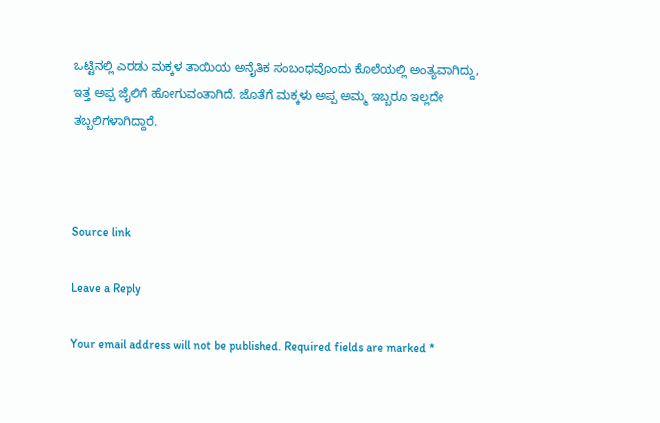ಒಟ್ಟಿನಲ್ಲಿ ಎರಡು ಮಕ್ಕಳ ತಾಯಿಯ ಅನೈತಿಕ ಸಂಬಂಧವೊಂದು ಕೊಲೆಯಲ್ಲಿ ಅಂತ್ಯವಾಗಿದ್ದು, ಇತ್ತ ಅಪ್ಪ ಜೈಲಿಗೆ ಹೋಗುವಂತಾಗಿದೆ. ಜೊತೆಗೆ ಮಕ್ಕಳು ಅಪ್ಪ ಅಮ್ಮ ಇಬ್ಬರೂ ಇಲ್ಲದೇ ತಬ್ಬಲಿಗಳಾಗಿದ್ದಾರೆ.



Source link

Leave a Reply

Your email address will not be published. Required fields are marked *